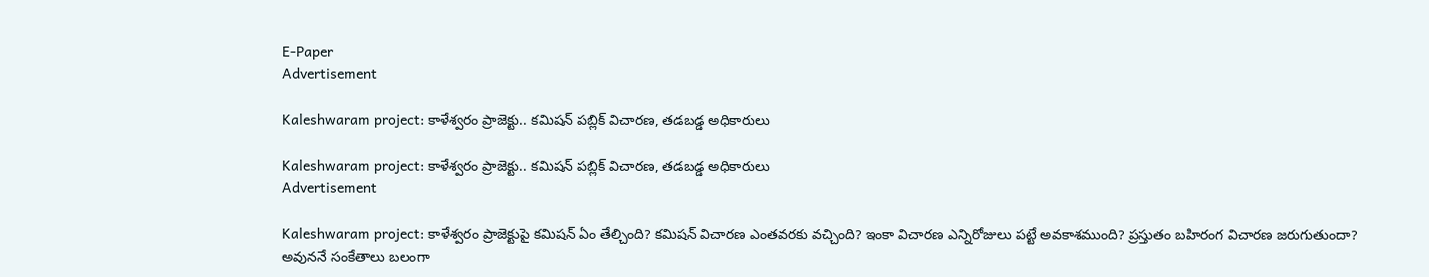E-Paper
Advertisement

Kaleshwaram project: కాళేశ్వరం ప్రాజెక్టు.. కమిషన్ పబ్లిక్ విచారణ, తడబడ్డ అధికారులు

Kaleshwaram project: కాళేశ్వరం ప్రాజెక్టు.. కమిషన్ పబ్లిక్ విచారణ, తడబడ్డ అధికారులు
Advertisement

Kaleshwaram project: కాళేశ్వరం ప్రాజెక్టుపై కమిషన్ ఏం తేల్చింది? కమిషన్‌ విచారణ ఎంతవరకు వచ్చింది? ఇంకా విచారణ ఎన్నిరోజులు పట్టే అవకాశముంది? ప్రస్తుతం బహిరంగ విచారణ జరుగుతుందా? అవుననే సంకేతాలు బలంగా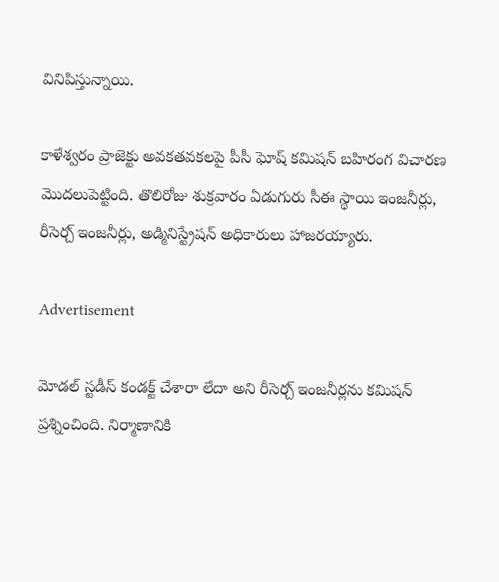వినిపిస్తున్నాయి.

కాళేశ్వరం ప్రాజెక్టు అవకతవకలపై పీసీ ఘోష్ కమిషన్ బహిరంగ విచారణ మొదలుపెట్టింది. తొలిరోజు శుక్రవారం ఏడుగురు సీఈ స్థాయి ఇంజనీర్లు, రీసెర్చ్ ఇంజనీర్లు, అడ్మినిస్ట్రేషన్ అధికారులు హాజరయ్యారు.

Advertisement

మోడల్ స్టడీస్ కండక్ట్ చేశారా లేదా అని రీసెర్చ్ ఇంజనీర్లను కమిషన్ ప్రశ్నించింది. నిర్మాణానికి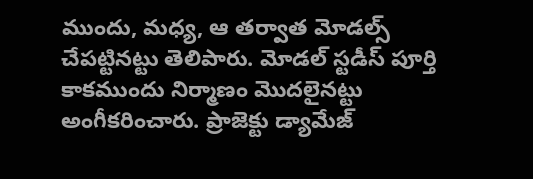ముందు, మధ్య, ఆ తర్వాత మోడల్స్ చేపట్టినట్టు తెలిపారు. మోడల్ స్టడీస్ పూర్తి కాకముందు నిర్మాణం మొదలైనట్టు అంగీకరించారు. ప్రాజెక్టు డ్యామేజ్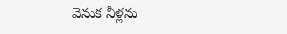వెనుక నీళ్లను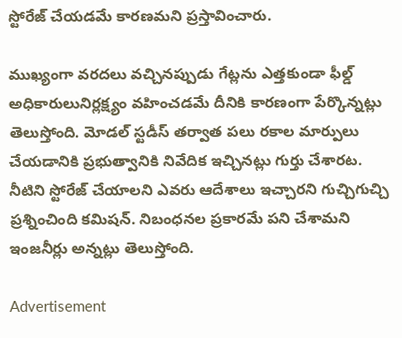స్టోరేజ్ చేయడమే కారణమని ప్రస్తావించారు.

ముఖ్యంగా వరదలు వచ్చినప్పుడు గేట్లను ఎత్తకుండా ఫీల్డ్ అధికారులునిర్లక్ష్యం వహించడమే దీనికి కారణంగా పేర్కొన్నట్లు తెలుస్తోంది. మోడల్ స్టడీస్ తర్వాత పలు రకాల మార్పులు చేయడానికి ప్రభుత్వానికి నివేదిక ఇచ్చినట్లు గుర్తు చేశారట. నీటిని స్టోరేజ్ చేయాలని ఎవరు ఆదేశాలు ఇచ్చారని గుచ్చిగుచ్చి ప్రశ్నించింది కమిషన్. నిబంధనల ప్రకారమే పని చేశామని ఇంజనీర్లు అన్నట్లు తెలుస్తోంది.

Advertisement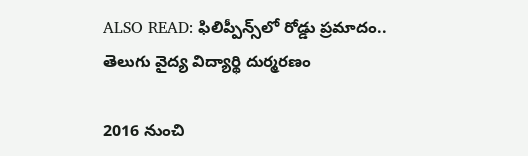ALSO READ: ఫిలిప్పీన్స్‌లో రోడ్డు ప్రమాదం.. తెలుగు వైద్య విద్యార్థి దుర్మరణం

2016 నుంచి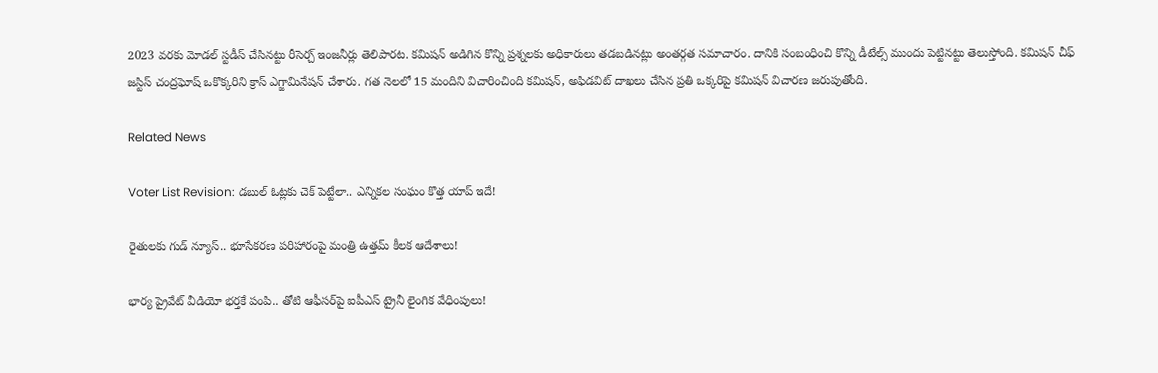2023 వరకు మోడల్ స్టడీస్ చేసినట్టు రీసెర్చ్ ఇంజనీర్లు తెలిపారట. కమిషన్ అడిగిన కొన్ని ప్రశ్నలకు అధికారులు తడబడినట్లు అంతర్గత సమాచారం. దానికి సంబంధించి కొన్ని డీటేల్స్ ముందు పెట్టినట్టు తెలుస్తోంది. కమిషన్ చీఫ్ జస్టిస్ చంద్రఘోష్ ఒకొక్కరిని క్రాస్ ఎగ్జామినేషన్ చేశారు. గత నెలలో 15 మందిని విచారించింది కమిషన్, అఫిడవిట్ దాఖలు చేసిన ప్రతి ఒక్కరిపై కమిషన్ విచారణ జరుపుతోంది.

Related News

Voter List Revision: డబుల్ ఓట్లకు చెక్ పెట్టేలా.. ఎన్నికల సంఘం కొత్త యాప్ ఇదే!

రైతులకు గుడ్ న్యూస్.. భూసేకరణ పరిహారంపై మంత్రి ఉత్తమ్ కీలక ఆదేశాలు!

భార్య ప్రైవేట్ వీడియో భర్తకే పంపి.. తోటి ఆఫీసర్‌పై ఐపీఎస్ ట్రైనీ లైంగిక వేధింపులు!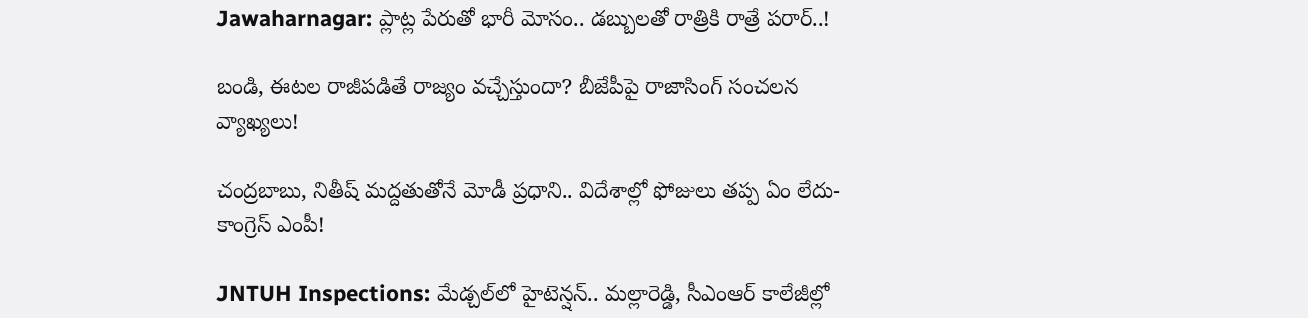Jawaharnagar: ప్లాట్ల పేరుతో భారీ మోసం.. డబ్బులతో రాత్రికి రాత్రే పరార్..!

బండి, ఈటల రాజీపడితే రాజ్యం వచ్చేస్తుందా? బీజేపీపై రాజాసింగ్ సంచలన వ్యాఖ్యలు!

చంద్రబాబు, నితీష్ మద్దతుతోనే మోడీ ప్రధాని.. విదేశాల్లో ఫోజులు తప్ప ఏం లేదు- కాంగ్రెస్ ఎంపీ!

JNTUH Inspections: మేడ్చల్‌లో హైటెన్షన్.. మల్లారెడ్డి, సీఎంఆర్ కాలేజీల్లో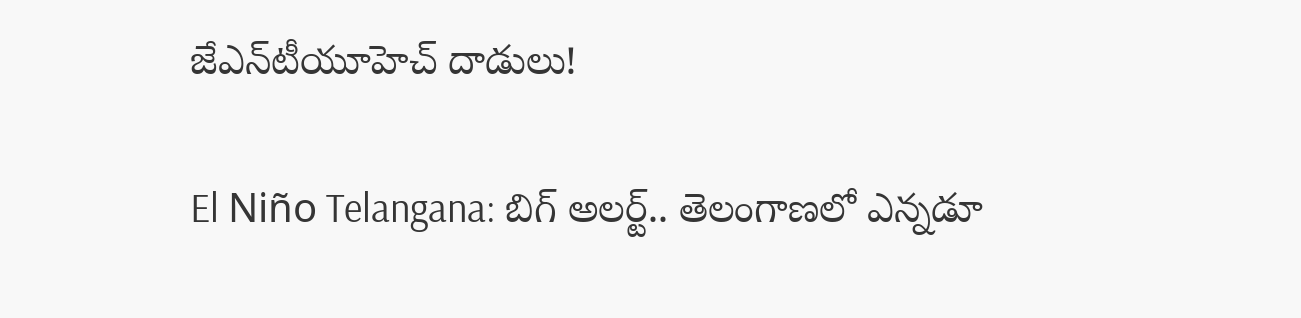జేఎన్‌టీయూహెచ్ దాడులు!

El Niño Telangana: బిగ్ అలర్ట్.. తెలంగాణలో ఎన్నడూ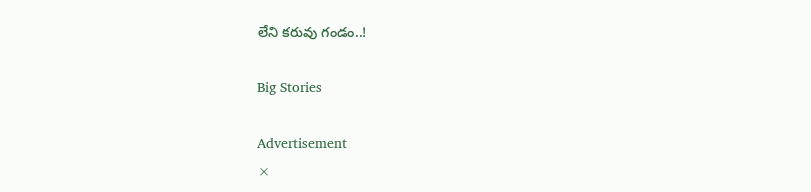లేని కరువు గండం..!

Big Stories

Advertisement
×